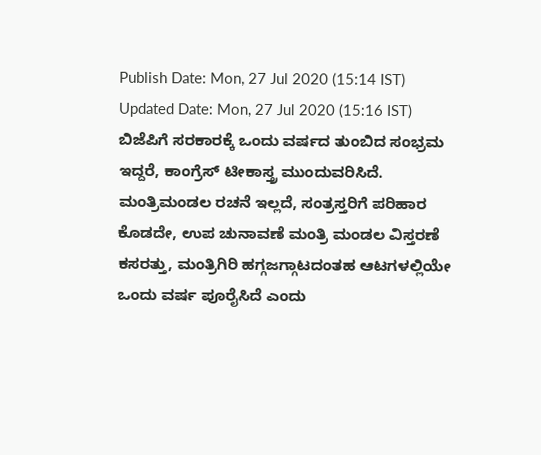Publish Date: Mon, 27 Jul 2020 (15:14 IST)
Updated Date: Mon, 27 Jul 2020 (15:16 IST)
ಬಿಜೆಪಿಗೆ ಸರಕಾರಕ್ಕೆ ಒಂದು ವರ್ಷದ ತುಂಬಿದ ಸಂಭ್ರಮ ಇದ್ದರೆ, ಕಾಂಗ್ರೆಸ್ ಟೀಕಾಸ್ತ್ರ ಮುಂದುವರಿಸಿದೆ.
ಮಂತ್ರಿಮಂಡಲ ರಚನೆ ಇಲ್ಲದೆ, ಸಂತ್ರಸ್ತರಿಗೆ ಪರಿಹಾರ ಕೊಡದೇ, ಉಪ ಚುನಾವಣೆ ಮಂತ್ರಿ ಮಂಡಲ ವಿಸ್ತರಣೆ ಕಸರತ್ತು, ಮಂತ್ರಿಗಿರಿ ಹಗ್ಗಜಗ್ಗಾಟದಂತಹ ಆಟಗಳಲ್ಲಿಯೇ ಒಂದು ವರ್ಷ ಪೂರೈಸಿದೆ ಎಂದು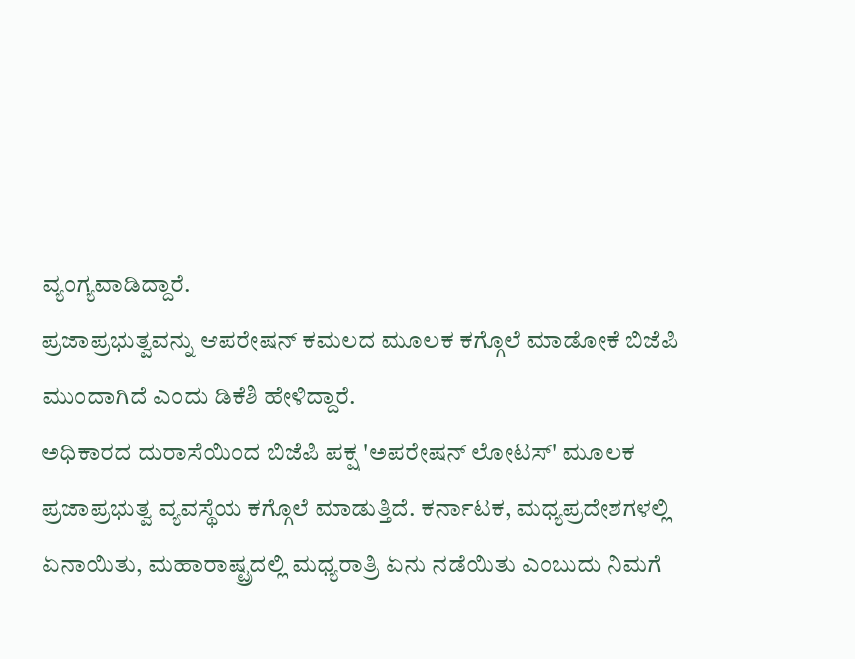ವ್ಯಂಗ್ಯವಾಡಿದ್ದಾರೆ.
ಪ್ರಜಾಪ್ರಭುತ್ವವನ್ನು ಆಪರೇಷನ್ ಕಮಲದ ಮೂಲಕ ಕಗ್ಗೊಲೆ ಮಾಡೋಕೆ ಬಿಜೆಪಿ ಮುಂದಾಗಿದೆ ಎಂದು ಡಿಕೆಶಿ ಹೇಳಿದ್ದಾರೆ.
ಅಧಿಕಾರದ ದುರಾಸೆಯಿಂದ ಬಿಜೆಪಿ ಪಕ್ಷ 'ಅಪರೇಷನ್ ಲೋಟಸ್' ಮೂಲಕ ಪ್ರಜಾಪ್ರಭುತ್ವ ವ್ಯವಸ್ಥೆಯ ಕಗ್ಗೊಲೆ ಮಾಡುತ್ತಿದೆ. ಕರ್ನಾಟಕ, ಮಧ್ಯಪ್ರದೇಶಗಳಲ್ಲಿ ಏನಾಯಿತು, ಮಹಾರಾಷ್ಟ್ರದಲ್ಲಿ ಮಧ್ಯರಾತ್ರಿ ಏನು ನಡೆಯಿತು ಎಂಬುದು ನಿಮಗೆ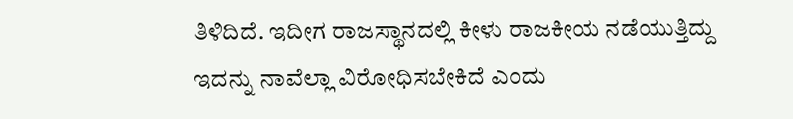ತಿಳಿದಿದೆ. ಇದೀಗ ರಾಜಸ್ಥಾನದಲ್ಲಿ ಕೀಳು ರಾಜಕೀಯ ನಡೆಯುತ್ತಿದ್ದು ಇದನ್ನು ನಾವೆಲ್ಲಾ ವಿರೋಧಿಸಬೇಕಿದೆ ಎಂದು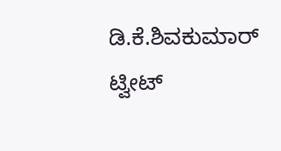ಡಿ.ಕೆ.ಶಿವಕುಮಾರ್ ಟ್ವೀಟ್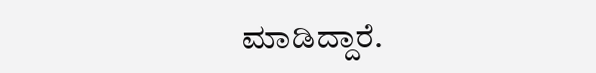ಮಾಡಿದ್ದಾರೆ.